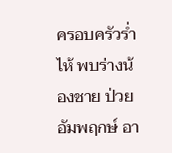ครอบครัวร่ำไห้ พบร่างน้องชาย ป่วยอัมพฤกษ์ อา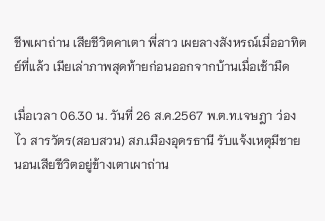ชีพเผาถ่าน เสียชีวิตคาเตา พี่สาว เผยลางสังหรณ์เมื่ออาทิตย์ที่แล้ว เมียเล่าภาพสุดท้ายก่อนออกจากบ้านเมื่อเช้ามืด

เมื่อเวลา 06.30 น. วันที่ 26 ส.ค.2567 พ.ต.ท.เจษฎา ว่องไว สารวัตร(สอบสวน) สภ.เมืองอุดรธานี รับแจ้งเหตุมีชายนอนเสียชีวิตอยู่ข้างเตาเผาถ่าน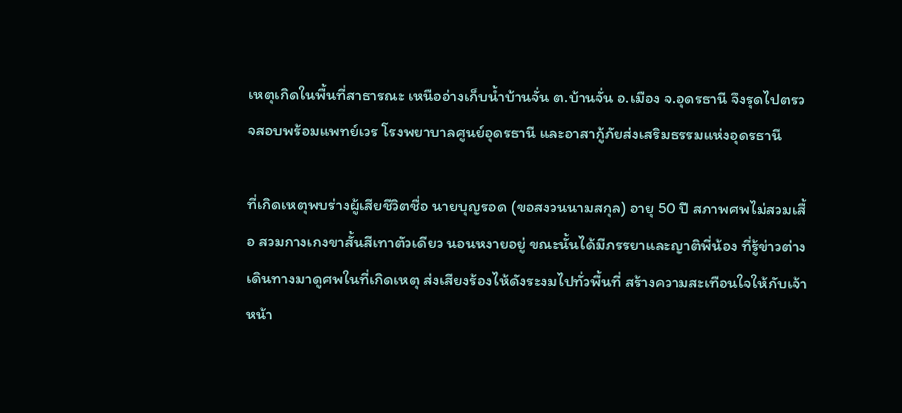เหตุเกิดในพื้นที่สาธารณะ เหนืออ่างเก็บน้ำบ้านจั่น ต.บ้านจั่น อ.เมือง จ.อุดรธานี จึงรุดไปตรวจสอบพร้อมแพทย์เวร โรงพยาบาลศูนย์อุดรธานี และอาสากู้ภัยส่งเสริมธรรมแห่งอุดรธานี

ที่เกิดเหตุพบร่างผู้เสียชีวิตชื่อ นายบุญรอด (ขอสงวนนามสกุล) อายุ 50 ปี สภาพศพไม่สวมเสื้อ สวมกางเกงขาสั้นสีเทาตัวเดียว นอนหงายอยู่ ขณะนั้นได้มีภรรยาและญาติพี่น้อง ที่รู้ข่าวต่างเดินทางมาดูศพในที่เกิดเหตุ ส่งเสียงร้องไห้ดังระงมไปทั่วพื้นที่ สร้างความสะเทือนใจให้กับเจ้าหน้า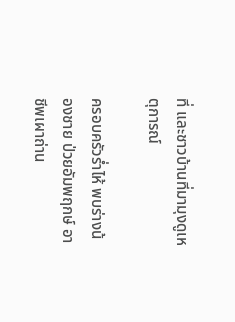ที่ และชาวบ้านที่มามุงดูเหตุการณ์

ครอบครัวร่ำไห้ พบร่างน้องชาย ป่วยอัมพฤกษ์ อาชีพเผาถ่าน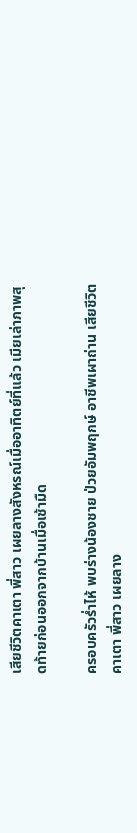เสียชีวิตคาเตา พี่สาว เผยลางสังหรณ์เมื่ออาทิตย์ที่แล้ว เมียเล่าภาพสุดท้ายก่อนออกจากบ้านเมื่อเช้ามืด

ครอบครัวร่ำไห้ พบร่างน้องชาย ป่วยอัมพฤกษ์ อาชีพเผาถ่าน เสียชีวิตคาเตา พี่สาว เผยลาง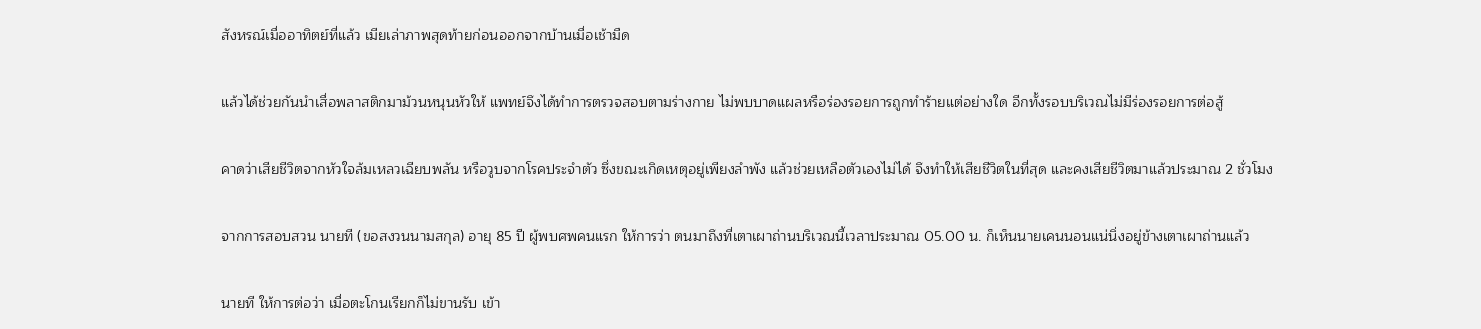สังหรณ์เมื่ออาทิตย์ที่แล้ว เมียเล่าภาพสุดท้ายก่อนออกจากบ้านเมื่อเช้ามืด

แล้วได้ช่วยกันนำเสื่อพลาสติกมาม้วนหนุนหัวให้ แพทย์จึงได้ทำการตรวจสอบตามร่างกาย ไม่พบบาดแผลหรือร่องรอยการถูกทำร้ายแต่อย่างใด อีกทั้งรอบบริเวณไม่มีร่องรอยการต่อสู้

คาดว่าเสียชีวิตจากหัวใจล้มเหลวเฉียบพลัน หรือวูบจากโรคประจำตัว ซึ่งขณะเกิดเหตุอยู่เพียงลำพัง แล้วช่วยเหลือตัวเองไม่ได้ จึงทำให้เสียชีวิตในที่สุด และคงเสียชีวิตมาแล้วประมาณ 2 ชั่วโมง

จากการสอบสวน นายที (ขอสงวนนามสกุล) อายุ 85 ปี ผู้พบศพคนแรก ให้การว่า ตนมาถึงที่เตาเผาถ่านบริเวณนี้เวลาประมาณ 05.00 น. ก็เห็นนายเคนนอนแน่นิ่งอยู่ข้างเตาเผาถ่านแล้ว

นายที ให้การต่อว่า เมื่อตะโกนเรียกก็ไม่ขานรับ เข้า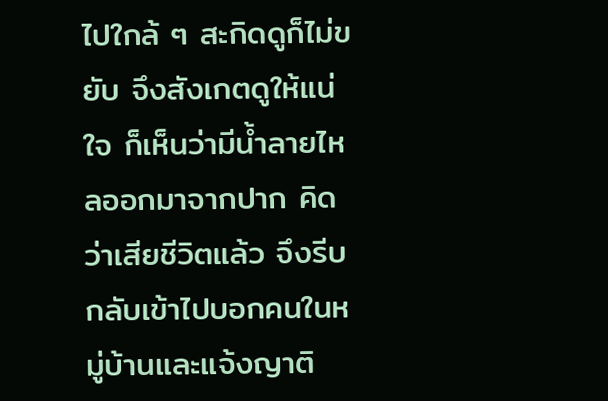ไปใกล้ ๆ สะกิดดูก็ไม่ขยับ จึงสังเกตดูให้แน่ใจ ก็เห็นว่ามีน้ำลายไหลออกมาจากปาก คิดว่าเสียชีวิตแล้ว จึงรีบกลับเข้าไปบอกคนในหมู่บ้านและแจ้งญาติ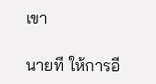เขา

นายที ให้การอี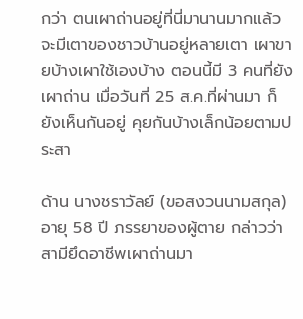กว่า ตนเผาถ่านอยู่ที่นี่มานานมากแล้ว จะมีเตาของชาวบ้านอยู่หลายเตา เผาขายบ้างเผาใช้เองบ้าง ตอนนี้มี 3 คนที่ยังเผาถ่าน เมื่อวันที่ 25 ส.ค.ที่ผ่านมา ก็ยังเห็นกันอยู่ คุยกันบ้างเล็กน้อยตามประสา

ด้าน นางชราวัลย์ (ขอสงวนนามสกุล) อายุ 58 ปี ภรรยาของผู้ตาย กล่าวว่า สามียึดอาชีพเผาถ่านมา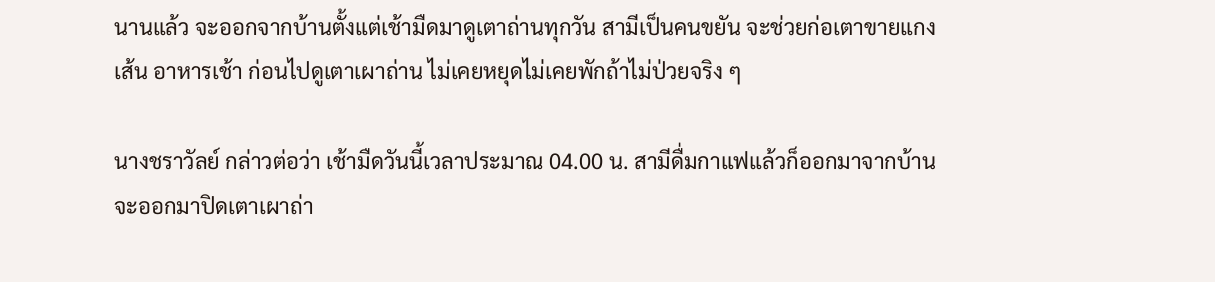นานแล้ว จะออกจากบ้านตั้งแต่เช้ามืดมาดูเตาถ่านทุกวัน สามีเป็นคนขยัน จะช่วยก่อเตาขายแกงเส้น อาหารเช้า ก่อนไปดูเตาเผาถ่าน ไม่เคยหยุดไม่เคยพักถ้าไม่ป่วยจริง ๆ

นางชราวัลย์ กล่าวต่อว่า เช้ามืดวันนี้เวลาประมาณ 04.00 น. สามีดื่มกาแฟแล้วก็ออกมาจากบ้าน จะออกมาปิดเตาเผาถ่า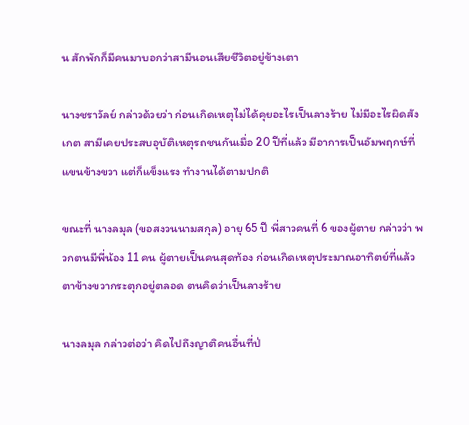น สักพักก็มีคนมาบอกว่าสามีนอนเสียชีวิตอยู่ข้างเตา

นางชราวัลย์ กล่าวด้วยว่า ก่อนเกิดเหตุไม่ได้คุยอะไรเป็นลางร้าย ไม่มีอะไรผิดสังเกต สามีเคยประสบอุบัติเหตุรถชนกันเมื่อ 20 ปีที่แล้ว มีอาการเป็นอัมพฤกษ์ที่แขนข้างขวา แต่ก็แข็งแรง ทำงานได้ตามปกติ

ขณะที่ นางลมุล (ขอสงวนนามสกุล) อายุ 65 ปี พี่สาวคนที่ 6 ของผู้ตาย กล่าวว่า พวกตนมีพี่น้อง 11 คน ผู้ตายเป็นคนสุดท้อง ก่อนเกิดเหตุประมาณอาทิตย์ที่แล้ว ตาข้างขวากระตุกอยู่ตลอด ตนคิดว่าเป็นลางร้าย

นางลมุล กล่าวต่อว่า คิดไปถึงญาติคนอื่นที่ป่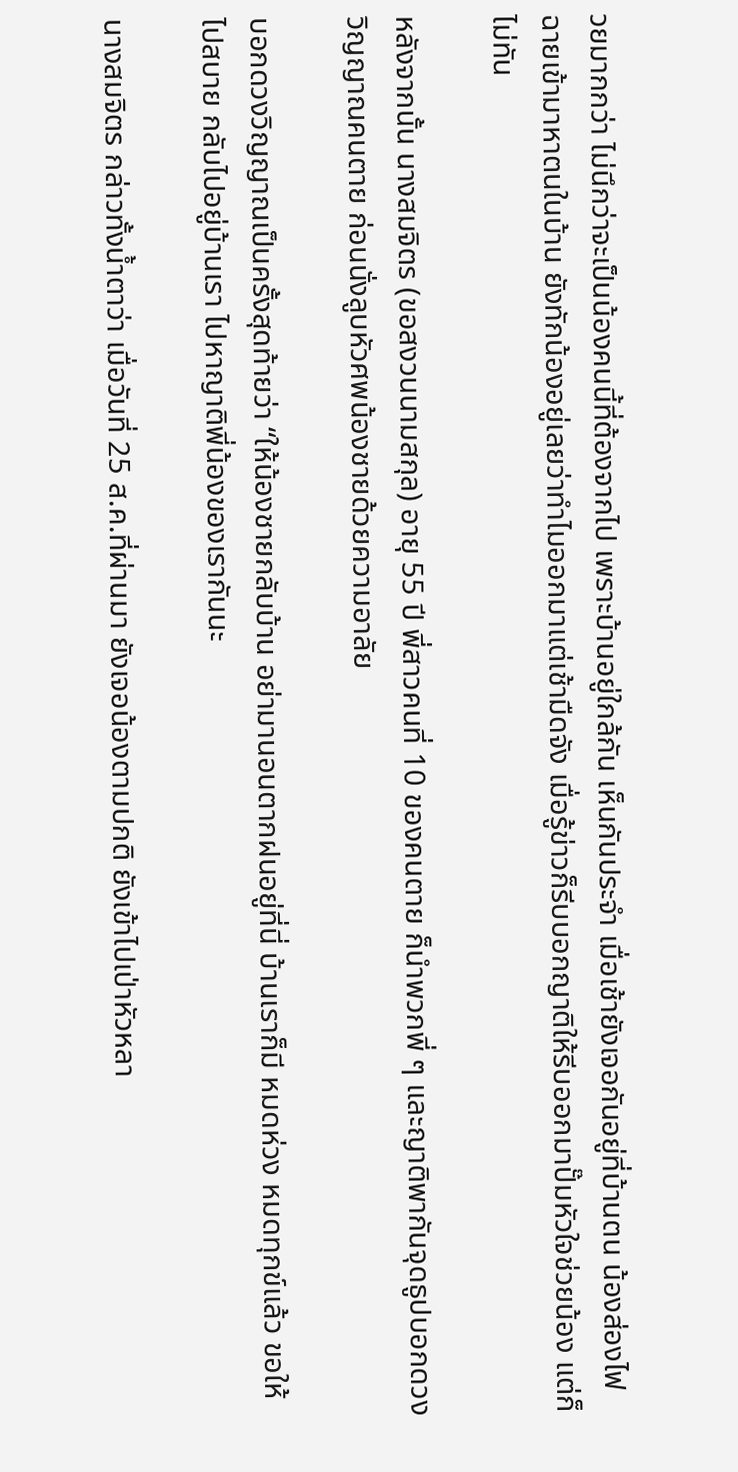วยมากกว่า ไม่นึกว่าจะเป็นน้องคนนี้ที่ต้องจากไป เพราะบ้านอยู่ใกล้กัน เห็นกันประจำ เมื่อเช้ายังเจอกันอยู่ที่บ้านตน น้องส่องไฟฉายเข้ามาหาตนในบ้าน ยังทักน้องอยู่เลยว่าทำไมออกมาแต่เช้ามืดจัง เมื่อรู้ข่าวก็รีบบอกญาติให้รีบออกมาปั๊มหัวใจช่วยน้อง แต่ก็ไม่ทัน

หลังจากนั้น นางสมจิตร (ขอสงวนนามสกุล) อายุ 55 ปี พี่สาวคนที่ 10 ของคนตาย ก็นำพวกพี่ ๆ และญาติพากันจุดธูปบอกดวงวิญญาณคนตาย ก่อนนั่งลูบหัวศพน้องชายด้วยความอาลัย

บอกดวงวิญญาณเป็นครั้งสุดท้ายว่า “ให้น้องชายกลับบ้าน อย่ามานอนตากฝนอยู่ที่นี่ บ้านเราก็มี หมดห่วง หมดทุกข์แล้ว ขอให้ไปสบาย กลับไปอยู่บ้านเรา ไปหาญาติพี่น้องของเรากันนะ

นางสมจิตร กล่าวทั้งน้ำตาว่า เมื่อวันที่ 25 ส.ค.ที่ผ่านมา ยังเจอน้องตามปกติ ยังเข้าไปเป่าหัวหลา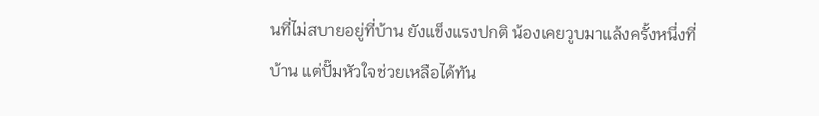นที่ไม่สบายอยู่ที่บ้าน ยังแข็งแรงปกติ น้องเคยวูบมาแล้งครั้งหนึ่งที่บ้าน แต่ปั๊มหัวใจช่วยเหลือได้ทัน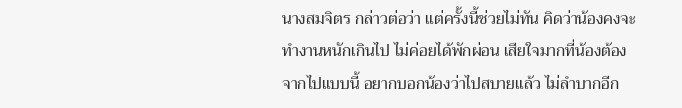นางสมจิตร กล่าวต่อว่า แต่ครั้งนี้ช่วยไม่ทัน คิดว่าน้องคงจะทำงานหนักเกินไป ไม่ค่อยได้พักผ่อน เสียใจมากที่น้องต้องจากไปแบบนี้ อยากบอกน้องว่าไปสบายแล้ว ไม่ลำบากอีก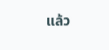แล้ว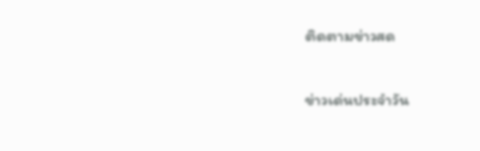ติดตามข่าวสด

ข่าวเด่นประจำวัน